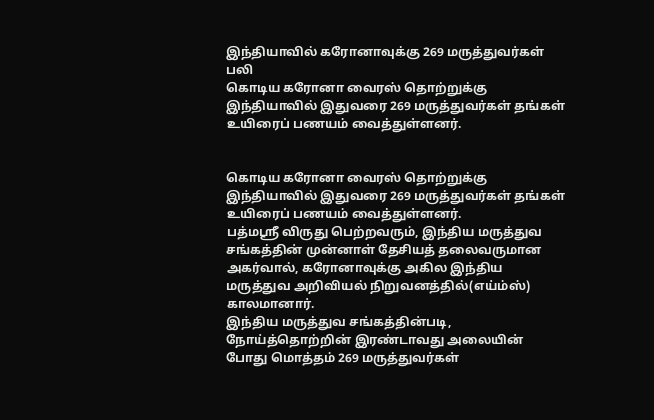இந்தியாவில் கரோனாவுக்கு 269 மருத்துவர்கள் பலி
கொடிய கரோனா வைரஸ் தொற்றுக்கு இந்தியாவில் இதுவரை 269 மருத்துவர்கள் தங்கள் உயிரைப் பணயம் வைத்துள்ளனர்.


கொடிய கரோனா வைரஸ் தொற்றுக்கு இந்தியாவில் இதுவரை 269 மருத்துவர்கள் தங்கள் உயிரைப் பணயம் வைத்துள்ளனர்.
பத்மஸ்ரீ விருது பெற்றவரும், இந்திய மருத்துவ சங்கத்தின் முன்னாள் தேசியத் தலைவருமான அகர்வால், கரோனாவுக்கு அகில இந்திய மருத்துவ அறிவியல் நிறுவனத்தில்(எய்ம்ஸ்) காலமானார்.
இந்திய மருத்துவ சங்கத்தின்படி, நோய்த்தொற்றின் இரண்டாவது அலையின் போது மொத்தம் 269 மருத்துவர்கள்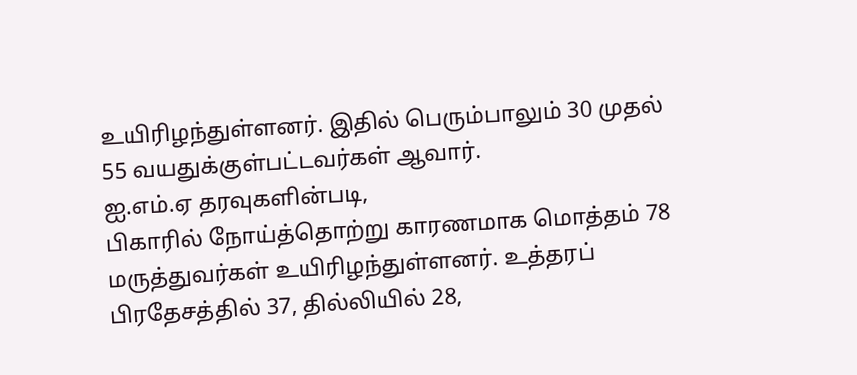உயிரிழந்துள்ளனர். இதில் பெரும்பாலும் 30 முதல் 55 வயதுக்குள்பட்டவர்கள் ஆவார்.
ஐ.எம்.ஏ தரவுகளின்படி,
பிகாரில் நோய்த்தொற்று காரணமாக மொத்தம் 78 மருத்துவர்கள் உயிரிழந்துள்ளனர். உத்தரப் பிரதேசத்தில் 37, தில்லியில் 28,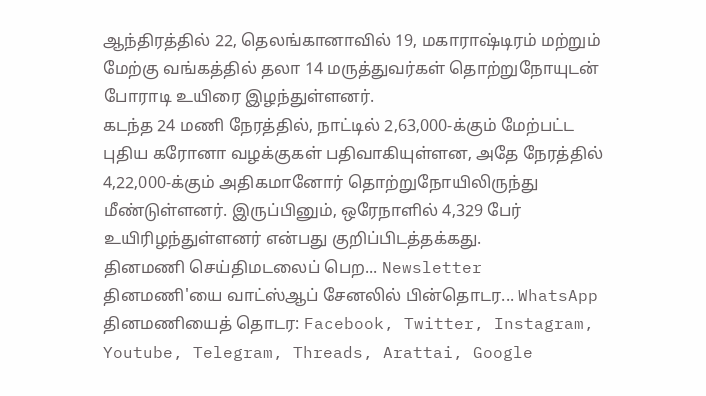ஆந்திரத்தில் 22, தெலங்கானாவில் 19, மகாராஷ்டிரம் மற்றும் மேற்கு வங்கத்தில் தலா 14 மருத்துவர்கள் தொற்றுநோயுடன் போராடி உயிரை இழந்துள்ளனர்.
கடந்த 24 மணி நேரத்தில், நாட்டில் 2,63,000-க்கும் மேற்பட்ட புதிய கரோனா வழக்குகள் பதிவாகியுள்ளன, அதே நேரத்தில் 4,22,000-க்கும் அதிகமானோர் தொற்றுநோயிலிருந்து மீண்டுள்ளனர். இருப்பினும், ஒரேநாளில் 4,329 பேர் உயிரிழந்துள்ளனர் என்பது குறிப்பிடத்தக்கது.
தினமணி செய்திமடலைப் பெற... Newsletter
தினமணி'யை வாட்ஸ்ஆப் சேனலில் பின்தொடர... WhatsApp
தினமணியைத் தொடர: Facebook, Twitter, Instagram, Youtube, Telegram, Threads, Arattai, Google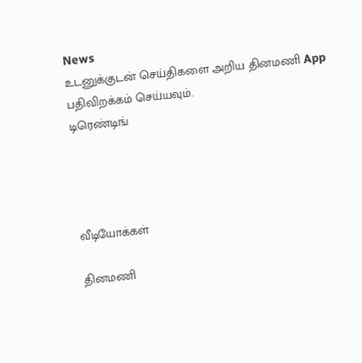News
உடனுக்குடன் செய்திகளை அறிய தினமணி App பதிவிறக்கம் செய்யவும்.
டிரெண்டிங்




வீடியோக்கள்

தினமணி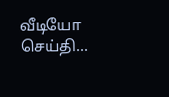வீடியோ செய்தி...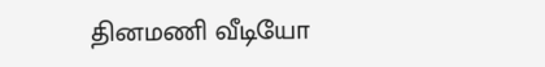தினமணி வீடியோ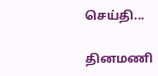செய்தி...

தினமணி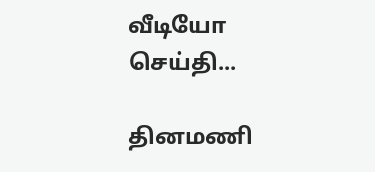வீடியோ செய்தி...

தினமணி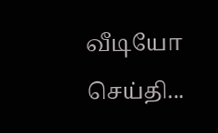வீடியோ செய்தி...